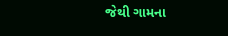જેથી ગામના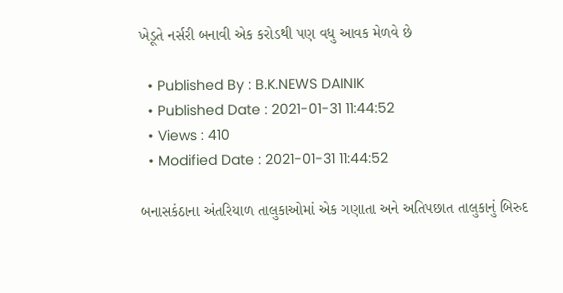ખેડૂતે નર્સરી બનાવી એક કરોડથી પણ વધુ આવક મેળવે છે

  • Published By : B.K.NEWS DAINIK
  • Published Date : 2021-01-31 11:44:52
  • Views : 410
  • Modified Date : 2021-01-31 11:44:52

બનાસકંઠાના અંતરિયાળ તાલુકાઓમાં એક ગણાતા અને અતિપછાત તાલુકાનું બિરુદ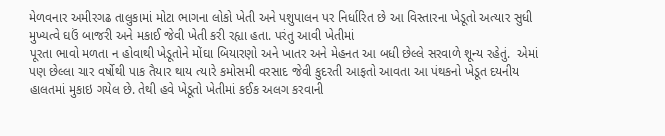મેળવનાર અમીરગઢ તાલુકામાં મોટા ભાગના લોકો ખેતી અને પશુપાલન પર નિર્ધારિત છે આ વિસ્તારના ખેડૂતો અત્યાર સુધી મુખ્યત્વે ઘઉં બાજરી અને મકાઈ જેવી ખેતી કરી રહ્યા હતા. પરંતુ આવી ખેતીમાં
પૂરતા ભાવો મળતા ન હોવાથી ખેડૂતોને મોંઘા બિયારણો અને ખાતર અને મેહનત આ બધી છેલ્લે સરવાળે શૂન્ય રહેતું.  એમાં
પણ છેલ્લા ચાર વર્ષોથી પાક તૈયાર થાય ત્યારે કમોસમી વરસાદ જેવી કુદરતી આફતો આવતા આ પંથકનો ખેડૂત દયનીય હાલતમાં મુકાઇ ગયેલ છે. તેથી હવે ખેડૂતો ખેતીમાં કઈક અલગ કરવાની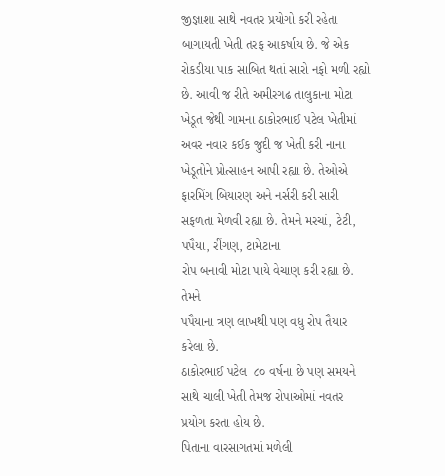જીજ્ઞાશા સાથે નવતર પ્રયોગો કરી રહેતા બાગાયતી ખેતી તરફ આકર્ષાય છે. જે એક રોકડીયા પાક સાબિત થતાં સારો નફો મળી રહ્યો છે. આવી જ રીતે અમીરગઢ તાલુકાના મોટા ખેડૂત જેથી ગામના ઠાકોરભાઈ પટેલ ખેતીમાં અવર નવાર કઈક જુદી જ ખેતી કરી નાના ખેડૂતોને પ્રોત્સાહન આપી રહ્યા છે. તેઓએ ફારમિંગ બિયારણ અને નર્સરી કરી સારી સફળતા મેળવી રહ્યા છે. તેમને મરચાં, ટેટી,
પપૈયા, રીંગણ, ટામેટાના
રોપ બનાવી મોટા પાયે વેચાણ કરી રહ્યા છે. તેમને
પપૈયાના ત્રણ લાખથી પણ વધુ રોપ તૈયાર કરેલા છે.
ઠાકોરભાઈ પટેલ  ૮૦ વર્ષના છે પણ સમયને સાથે ચાલી ખેતી તેમજ રોપાઓમાં નવતર પ્રયોગ કરતા હોય છે.
પિતાના વારસાગતમાં મળેલી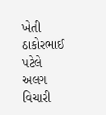ખેતી  ઠાકોરભાઈ
પટેલે અલગ વિચારી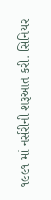૧૯૯૧ માં નર્સરીની શરૂઆત કરી. સિનિયર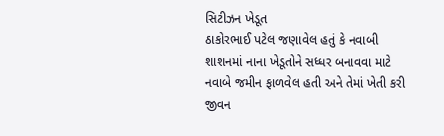સિટીઝન ખેડૂત
ઠાકોરભાઈ પટેલ જણાવેલ હતું કે નવાબી શાશનમાં નાના ખેડૂતોને સધ્ધર બનાવવા માટે નવાબે જમીન ફાળવેલ હતી અને તેમાં ખેતી કરી જીવન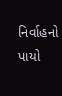નિર્વાહનો પાયો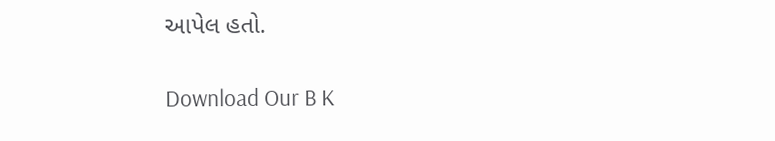આપેલ હતો.

Download Our B K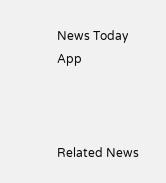News Today App



Related News